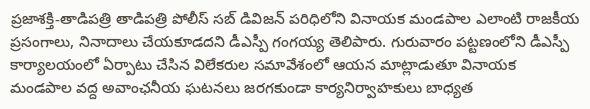ప్రజాశక్తి-తాడిపత్రి తాడిపత్రి పోలీస్ సబ్ డివిజన్ పరిధిలోని వినాయక మండపాల ఎలాంటి రాజకీయ ప్రసంగాలు, నినాదాలు చేయకూడదని డీఎస్పీ గంగయ్య తెలిపారు. గురువారం పట్టణంలోని డీఎస్పీ కార్యాలయంలో ఏర్పాటు చేసిన విలేకరుల సమావేశంలో ఆయన మాట్లాడుతూ వినాయక మండపాల వద్ద అవాంఛనీయ ఘటనలు జరగకుండా కార్యనిర్వాహకులు బాధ్యత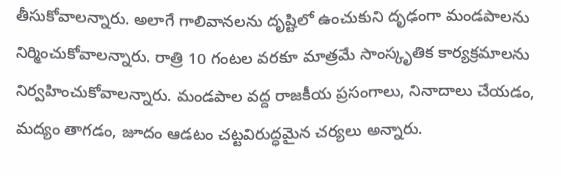తీసుకోవాలన్నారు. అలాగే గాలివానలను దృష్టిలో ఉంచుకుని దృఢంగా మండపాలను నిర్మించుకోవాలన్నారు. రాత్రి 10 గంటల వరకూ మాత్రమే సాంస్కృతిక కార్యక్రమాలను నిర్వహించుకోవాలన్నారు. మండపాల వద్ద రాజకీయ ప్రసంగాలు, నినాదాలు చేయడం, మద్యం తాగడం, జూదం ఆడటం చట్టవిరుద్ధమైన చర్యలు అన్నారు.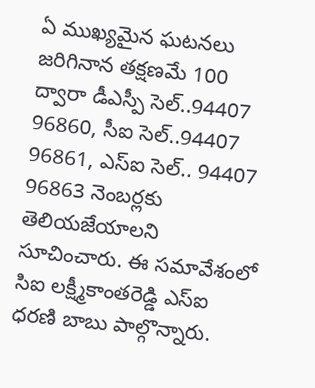ఏ ముఖ్యమైన ఘటనలు జరిగినాన తక్షణమే 100 ద్వారా డీఎస్పీ సెల్..94407 96860, సీఐ సెల్..94407 96861, ఎస్ఐ సెల్.. 94407 96863 నెంబర్లకు తెలియజేయాలని సూచించారు. ఈ సమావేశంలో సిఐ లక్ష్మీకాంతరెడ్డి ఎస్ఐ ధరణి బాబు పాల్గొన్నారు.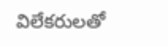విలేకరులతో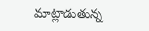మాట్లాడుతున్న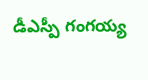డీఎస్పీ గంగయ్య